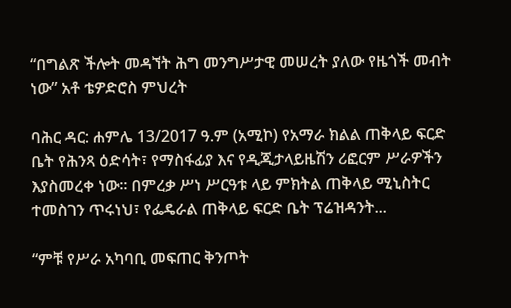“በግልጽ ችሎት መዳኘት ሕግ መንግሥታዊ መሠረት ያለው የዜጎች መብት ነው” አቶ ቴዎድሮስ ምህረት

ባሕር ዳር: ሐምሌ 13/2017 ዓ.ም (አሚኮ) የአማራ ክልል ጠቅላይ ፍርድ ቤት የሕንጻ ዕድሳት፣ የማስፋፊያ እና የዲጂታላይዜሽን ሪፎርም ሥራዎችን እያስመረቀ ነው። በምረቃ ሥነ ሥርዓቱ ላይ ምክትል ጠቅላይ ሚኒስትር ተመስገን ጥሩነህ፣ የፌዴራል ጠቅላይ ፍርድ ቤት ፕሬዝዳንት...

“ምቹ የሥራ አካባቢ መፍጠር ቅንጦት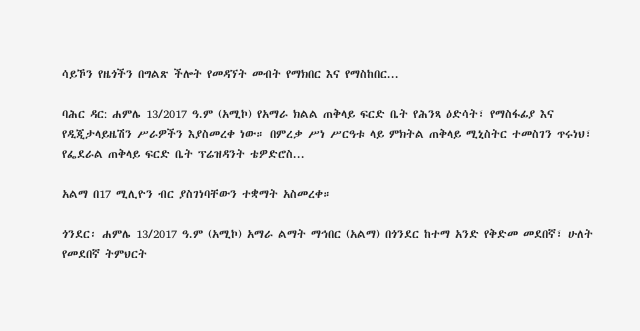ሳይኾን የዜጎችን በግልጽ ችሎት የመዳኘት መብት የማክበር እና የማስከበር...

ባሕር ዳር: ሐምሌ 13/2017 ዓ.ም (አሚኮ) የአማራ ክልል ጠቅላይ ፍርድ ቤት የሕንጻ ዕድሳት፣ የማስፋፊያ እና የዲጂታላይዜሽን ሥራዎችን እያስመረቀ ነው። በምረቃ ሥነ ሥርዓቱ ላይ ምክትል ጠቅላይ ሚኒስትር ተመስገን ጥሩነህ፣ የፌደራል ጠቅላይ ፍርድ ቤት ፕሬዝዳንት ቴዎድሮስ...

አልማ በ17 ሚሊዮን ብር ያስገነባቸውን ተቋማት አስመረቀ።

ጎንደር፡ ሐምሌ 13/2017 ዓ.ም (አሚኮ) አማራ ልማት ማኅበር (አልማ) በጎንደር ከተማ አንድ የቅድመ መደበኛ፣ ሁለት የመደበኛ ትምህርት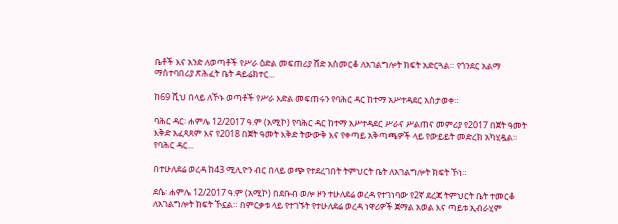ቤቶች እና አንድ ለወጣቶች የሥራ ዕድል መፍጠሪያ ሸድ አስመርቆ ለአገልግሎት ክፍት አድርጓል። የጎንደር አልማ ማስተባበሪያ ጽሕፈት ቤት ዳይሬክተር...

ከ69 ሺህ በላይ ለኾኑ ወጣቶች የሥራ እድል መፍጠሩን የባሕር ዳር ከተማ አሥተዳደር አስታወቀ።

ባሕር ዳር፡ ሐምሌ 12/2017 ዓ.ም (አሚኮ) የባሕር ዳር ከተማ አሥተዳደር ሥራና ሥልጠና መምሪያ የ2017 በጀት ዓመት እቅድ አፈጻጸም እና የ2018 በጀት ዓመት እቅድ ትውውቅ እና የቀጣይ አቅጣጫዎች ላይ የውይይት መድረክ አካሂዷል። የባሕር ዳር...

በተሁለደሬ ወረዳ ከ43 ሚሊዮን ብር በላይ ወጭ የተደረገበት ትምህርት ቤት ለአገልግሎት ክፍት ኾነ።

ደሴ፡ ሐምሌ 12/2017 ዓ.ም (አሚኮ) በደቡብ ወሎ ዞን ተሁለደሬ ወረዳ የተገነባው የ2ኛ ደረጃ ትምህርት ቤት ተመርቆ ለአገልግሎት ክፍት ኾኗል። በምርቃቱ ላይ የተገኙት የተሁለደሬ ወረዳ ነዋሪዎች ጀማል አወል እና ጣይቱ ኢብራሂም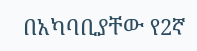በአካባቢያቸው የ2ኛ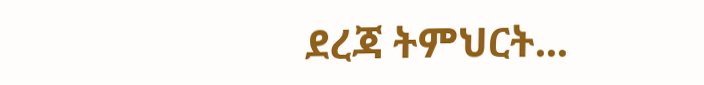ደረጃ ትምህርት...